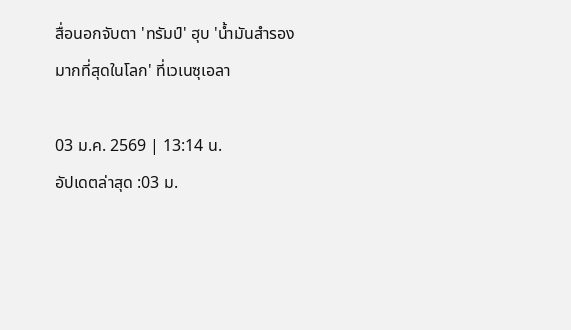สื่อนอกจับตา 'ทรัมป์' ฮุบ 'น้ำมันสำรองมากที่สุดในโลก' ที่เวเนซุเอลา

03 ม.ค. 2569 | 13:14 น.
อัปเดตล่าสุด :03 ม.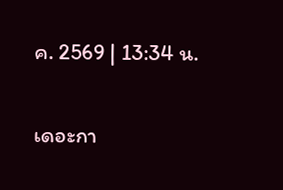ค. 2569 | 13:34 น.

เดอะกา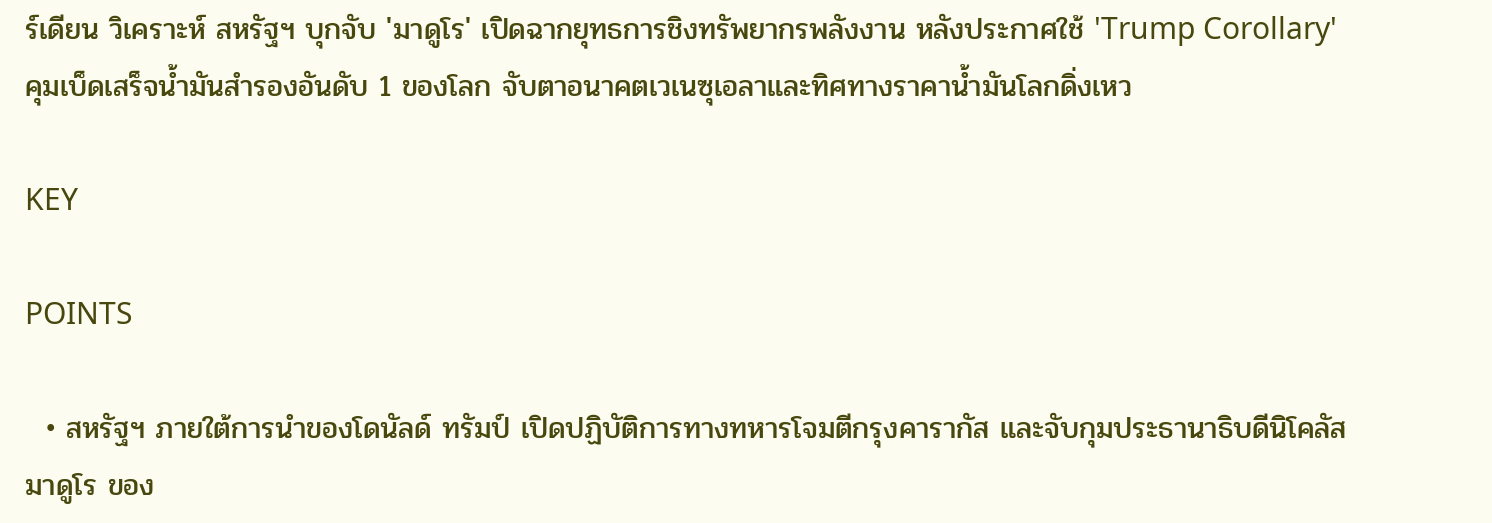ร์เดียน วิเคราะห์ สหรัฐฯ บุกจับ 'มาดูโร' เปิดฉากยุทธการชิงทรัพยากรพลังงาน หลังประกาศใช้ 'Trump Corollary' คุมเบ็ดเสร็จน้ำมันสำรองอันดับ 1 ของโลก จับตาอนาคตเวเนซุเอลาและทิศทางราคาน้ำมันโลกดิ่งเหว

KEY

POINTS

  • สหรัฐฯ ภายใต้การนำของโดนัลด์ ทรัมป์ เปิดปฏิบัติการทางทหารโจมตีกรุงคารากัส และจับกุมประธานาธิบดีนิโคลัส มาดูโร ของ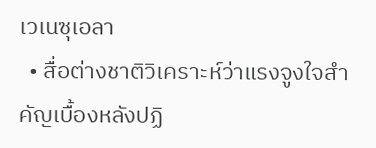เวเนซุเอลา
  • สื่อต่างชาติวิเคราะห์ว่าแรงจูงใจสำคัญเบื้องหลังปฏิ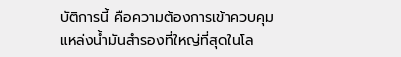บัติการนี้ คือความต้องการเข้าควบคุมแหล่งน้ำมันสำรองที่ใหญ่ที่สุดในโล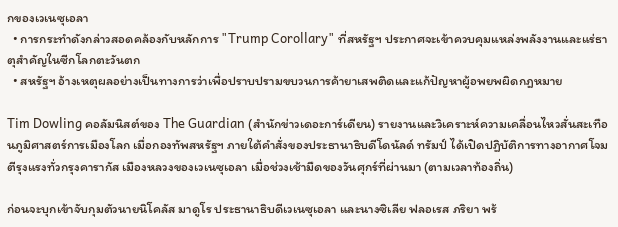กของเวเนซุเอลา
  • การกระทำดังกล่าวสอดคล้องกับหลักการ "Trump Corollary" ที่สหรัฐฯ ประกาศจะเข้าควบคุมแหล่งพลังงานและแร่ธาตุสำคัญในซีกโลกตะวันตก
  • สหรัฐฯ อ้างเหตุผลอย่างเป็นทางการว่าเพื่อปราบปรามขบวนการค้ายาเสพติดและแก้ปัญหาผู้อพยพผิดกฎหมาย

Tim Dowling คอลัมนิสต์ของ The Guardian (สำนักข่าวเดอะการ์เดียน) รายงานและวิเคราะห์ความเคลื่อนไหวสั่นสะเทือนภูมิศาสตร์การเมืองโลก เมื่อกองทัพสหรัฐฯ ภายใต้คำสั่งของประธานาธิบดีโดนัลด์ ทรัมป์ ได้เปิดปฏิบัติการทางอากาศโจมตีรุงแรงทั่วกรุงคารากัส เมืองหลวงของเวเนซุเอลา เมื่อช่วงเช้ามืดของวันศุกร์ที่ผ่านมา (ตามเวลาท้องถิ่น)

ก่อนจะบุกเข้าจับกุมตัวนายนิโคลัส มาดูโร ประธานาธิบดีเวเนซุเอลา และนางซิเลีย ฟลอเรส ภริยา พร้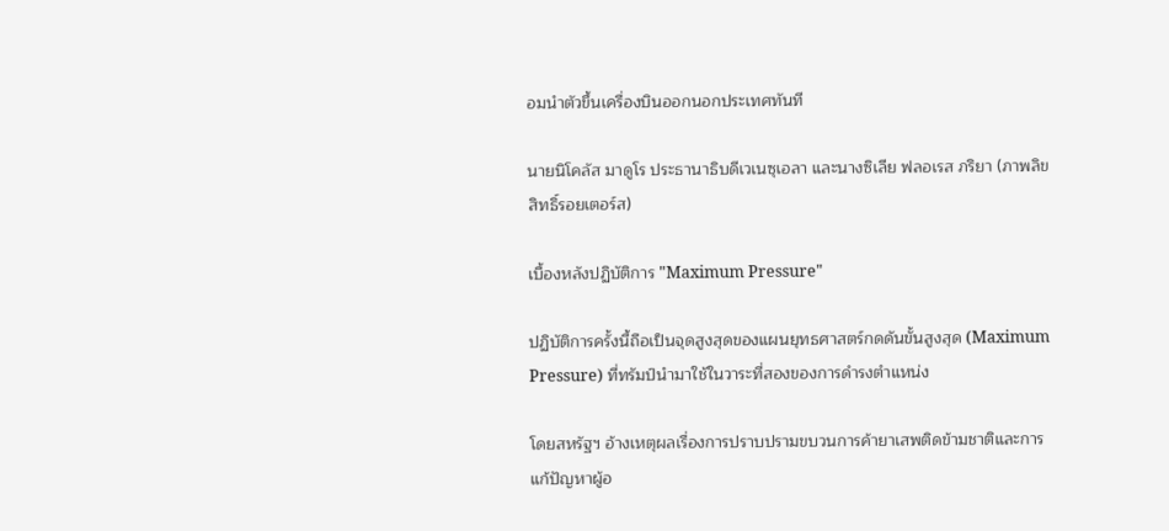อมนำตัวขึ้นเครื่องบินออกนอกประเทศทันที

นายนิโคลัส มาดูโร ประธานาธิบดีเวเนซุเอลา และนางซิเลีย ฟลอเรส ภริยา (ภาพลิขสิทธิ์รอยเตอร์ส)

เบื้องหลังปฏิบัติการ "Maximum Pressure"

ปฏิบัติการครั้งนี้ถือเป็นจุดสูงสุดของแผนยุทธศาสตร์กดดันขั้นสูงสุด (Maximum Pressure) ที่ทรัมป์นำมาใช้ในวาระที่สองของการดำรงตำแหน่ง

โดยสหรัฐฯ อ้างเหตุผลเรื่องการปราบปรามขบวนการค้ายาเสพติดข้ามชาติและการแก้ปัญหาผู้อ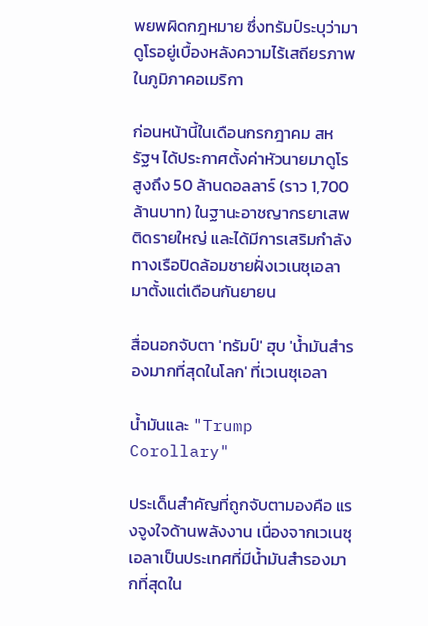พยพผิดกฎหมาย ซึ่งทรัมป์ระบุว่ามาดูโรอยู่เบื้องหลังความไร้เสถียรภาพในภูมิภาคอเมริกา

ก่อนหน้านี้ในเดือนกรกฎาคม สหรัฐฯ ได้ประกาศตั้งค่าหัวนายมาดูโรสูงถึง 50 ล้านดอลลาร์ (ราว 1,700 ล้านบาท) ในฐานะอาชญากรยาเสพติดรายใหญ่ และได้มีการเสริมกำลังทางเรือปิดล้อมชายฝั่งเวเนซุเอลามาตั้งแต่เดือนกันยายน

สื่อนอกจับตา 'ทรัมป์' ฮุบ 'น้ำมันสำรองมากที่สุดในโลก' ที่เวเนซุเอลา

น้ำมันและ "Trump Corollary"

ประเด็นสำคัญที่ถูกจับตามองคือ แรงจูงใจด้านพลังงาน เนื่องจากเวเนซุเอลาเป็นประเทศที่มีน้ำมันสำรองมากที่สุดใน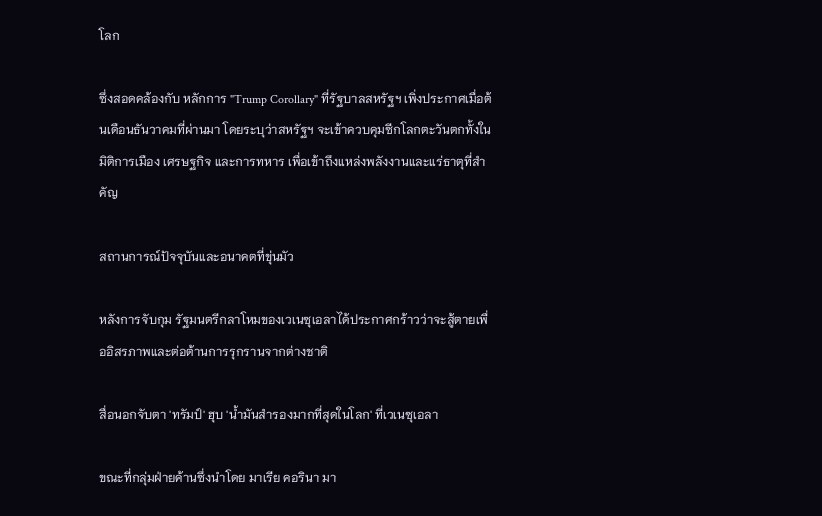โลก

ซึ่งสอดคล้องกับ หลักการ "Trump Corollary" ที่รัฐบาลสหรัฐฯ เพิ่งประกาศเมื่อต้นเดือนธันวาคมที่ผ่านมา โดยระบุว่าสหรัฐฯ จะเข้าควบคุมซีกโลกตะวันตกทั้งในมิติการเมือง เศรษฐกิจ และการทหาร เพื่อเข้าถึงแหล่งพลังงานและแร่ธาตุที่สำคัญ

สถานการณ์ปัจจุบันและอนาคตที่ขุ่นมัว

หลังการจับกุม รัฐมนตรีกลาโหมของเวเนซุเอลาได้ประกาศกร้าวว่าจะสู้ตายเพื่ออิสรภาพและต่อต้านการรุกรานจากต่างชาติ

สื่อนอกจับตา 'ทรัมป์' ฮุบ 'น้ำมันสำรองมากที่สุดในโลก' ที่เวเนซุเอลา

ขณะที่กลุ่มฝ่ายค้านซึ่งนำโดย มาเรีย คอรินา มา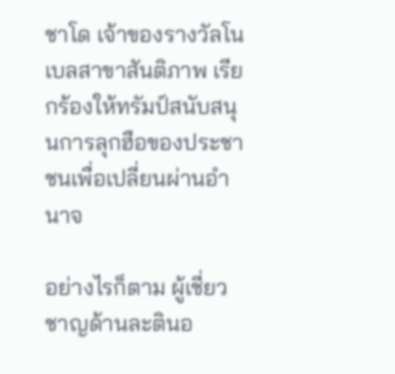ชาโด เจ้าของรางวัลโนเบลสาขาสันติภาพ เรียกร้องให้ทรัมป์สนับสนุนการลุกฮือของประชาชนเพื่อเปลี่ยนผ่านอำนาจ

อย่างไรก็ตาม ผู้เชี่ยวชาญด้านละตินอ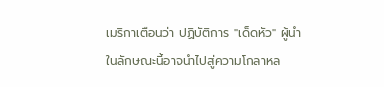เมริกาเตือนว่า ปฏิบัติการ "เด็ดหัว" ผู้นำในลักษณะนี้อาจนำไปสู่ความโกลาหล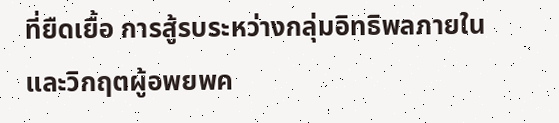ที่ยืดเยื้อ การสู้รบระหว่างกลุ่มอิทธิพลภายใน และวิกฤตผู้อพยพค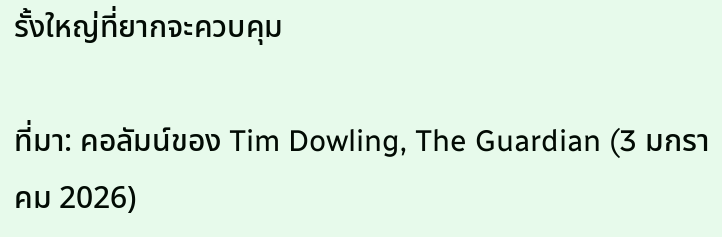รั้งใหญ่ที่ยากจะควบคุม

ที่มา: คอลัมน์ของ Tim Dowling, The Guardian (3 มกราคม 2026)